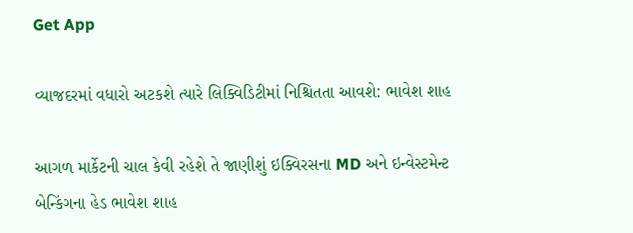Get App

વ્યાજદરમાં વધારો અટકશે ત્યારે લિક્વિડિટીમાં નિશ્ચિતતા આવશે: ભાવેશ શાહ

આગળ માર્કેટની ચાલ કેવી રહેશે તે જાણીશું ઇક્વિરસના MD અને ઇન્વેસ્ટમેન્ટ બેન્કિંગના હેડ ભાવેશ શાહ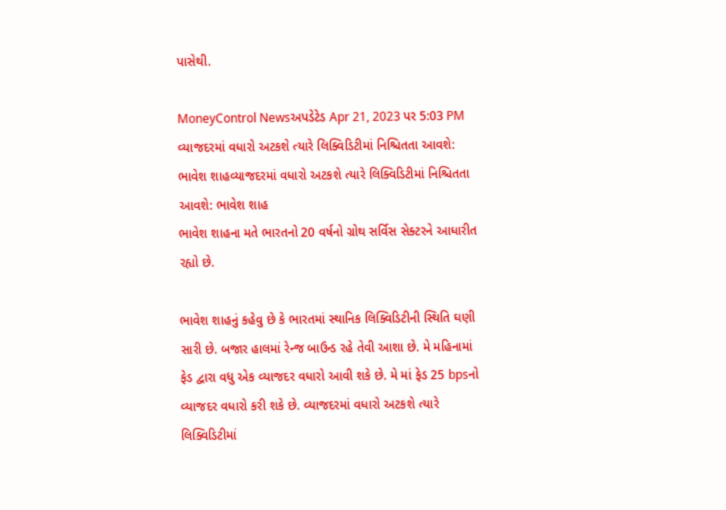પાસેથી.

MoneyControl Newsઅપડેટેડ Apr 21, 2023 પર 5:03 PM
વ્યાજદરમાં વધારો અટકશે ત્યારે લિક્વિડિટીમાં નિશ્ચિતતા આવશે: ભાવેશ શાહવ્યાજદરમાં વધારો અટકશે ત્યારે લિક્વિડિટીમાં નિશ્ચિતતા આવશે: ભાવેશ શાહ
ભાવેશ શાહના મતે ભારતનો 20 વર્ષનો ગ્રોથ સર્વિસ સેક્ટરને આધારીત રહ્યો છે.

ભાવેશ શાહનું કહેવુ છે કે ભારતમાં સ્થાનિક લિક્વિડિટીની સ્થિતિ ઘણી સારી છે. બજાર હાલમાં રેન્જ બાઉન્ડ રહે તેવી આશા છે. મે મહિનામાં ફેડ દ્વારા વધુ એક વ્યાજદર વધારો આવી શકે છે. મે માં ફેડ 25 bpsનો વ્યાજદર વધારો કરી શકે છે. વ્યાજદરમાં વધારો અટકશે ત્યારે લિક્વિડિટીમાં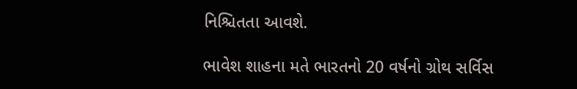નિશ્ચિતતા આવશે.

ભાવેશ શાહના મતે ભારતનો 20 વર્ષનો ગ્રોથ સર્વિસ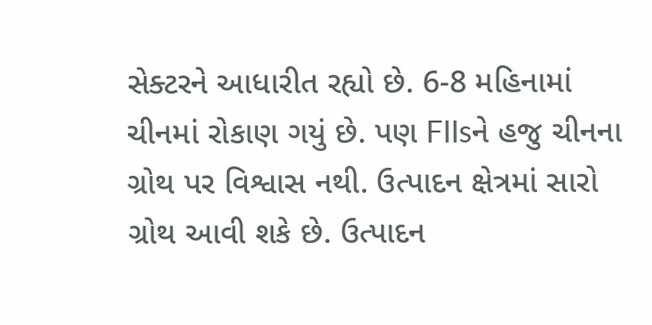સેક્ટરને આધારીત રહ્યો છે. 6-8 મહિનામાં ચીનમાં રોકાણ ગયું છે. પણ FIIsને હજુ ચીનના ગ્રોથ પર વિશ્વાસ નથી. ઉત્પાદન ક્ષેત્રમાં સારો ગ્રોથ આવી શકે છે. ઉત્પાદન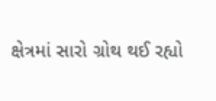ક્ષેત્રમાં સારો ગ્રોથ થઈ રહ્યો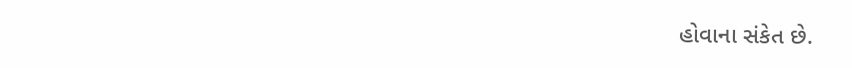હોવાના સંકેત છે.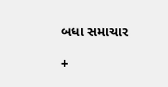બધા સમાચાર

+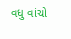વધુ વાંચો